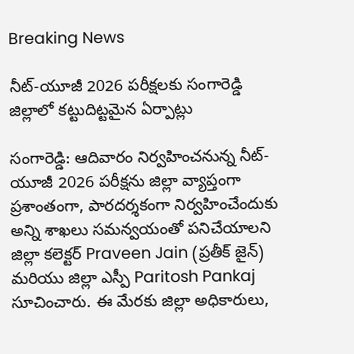Breaking News

నీట్-యూజీ 2026 పరీక్షలకు సంగారెడ్డి జిల్లాలో కట్టుదిట్టమైన ఏర్పాట్లు

సంగారెడ్డి: ఆదివారం నిర్వహించనున్న నీట్-యూజీ 2026 పరీక్షను జిల్లా వ్యాప్తంగా ప్రశాంతంగా, పారదర్శకంగా నిర్వహించేందుకు అన్ని శాఖలు సమన్వయంతో పనిచేయాలని జిల్లా కలెక్టర్ Praveen Jain (ప్రతీక్ జైన్) మరియు జిల్లా ఎస్పీ Paritosh Pankaj సూచించారు. ఈ మేరకు జిల్లా అధికారులు,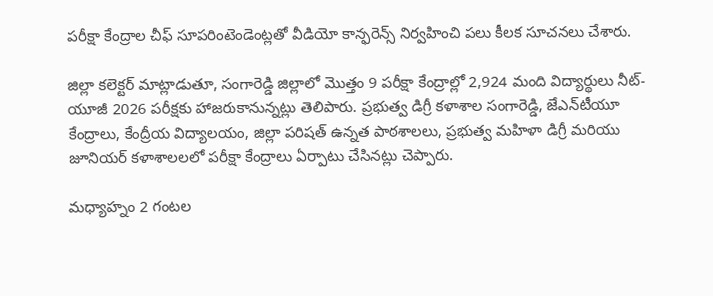పరీక్షా కేంద్రాల చీఫ్ సూపరింటెండెంట్లతో వీడియో కాన్ఫరెన్స్ నిర్వహించి పలు కీలక సూచనలు చేశారు.

జిల్లా కలెక్టర్ మాట్లాడుతూ, సంగారెడ్డి జిల్లాలో మొత్తం 9 పరీక్షా కేంద్రాల్లో 2,924 మంది విద్యార్థులు నీట్-యూజీ 2026 పరీక్షకు హాజరుకానున్నట్లు తెలిపారు. ప్రభుత్వ డిగ్రీ కళాశాల సంగారెడ్డి, జేఎన్‌టీయూ కేంద్రాలు, కేంద్రీయ విద్యాలయం, జిల్లా పరిషత్ ఉన్నత పాఠశాలలు, ప్రభుత్వ మహిళా డిగ్రీ మరియు జూనియర్ కళాశాలలలో పరీక్షా కేంద్రాలు ఏర్పాటు చేసినట్లు చెప్పారు.

మధ్యాహ్నం 2 గంటల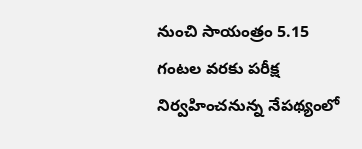నుంచి సాయంత్రం 5.15 గంటల వరకు పరీక్ష నిర్వహించనున్న నేపథ్యంలో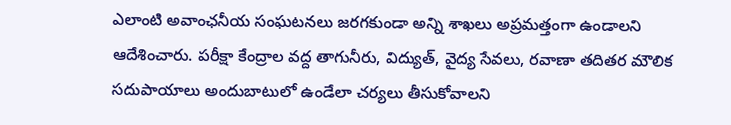ఎలాంటి అవాంఛనీయ సంఘటనలు జరగకుండా అన్ని శాఖలు అప్రమత్తంగా ఉండాలని ఆదేశించారు. పరీక్షా కేంద్రాల వద్ద తాగునీరు, విద్యుత్, వైద్య సేవలు, రవాణా తదితర మౌలిక సదుపాయాలు అందుబాటులో ఉండేలా చర్యలు తీసుకోవాలని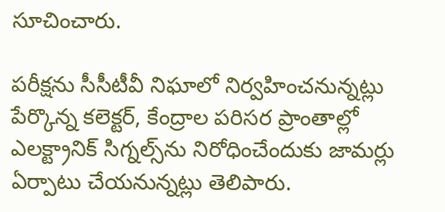సూచించారు.

పరీక్షను సీసీటీవీ నిఘాలో నిర్వహించనున్నట్లు పేర్కొన్న కలెక్టర్, కేంద్రాల పరిసర ప్రాంతాల్లో ఎలక్ట్రానిక్ సిగ్నల్స్‌ను నిరోధించేందుకు జామర్లు ఏర్పాటు చేయనున్నట్లు తెలిపారు.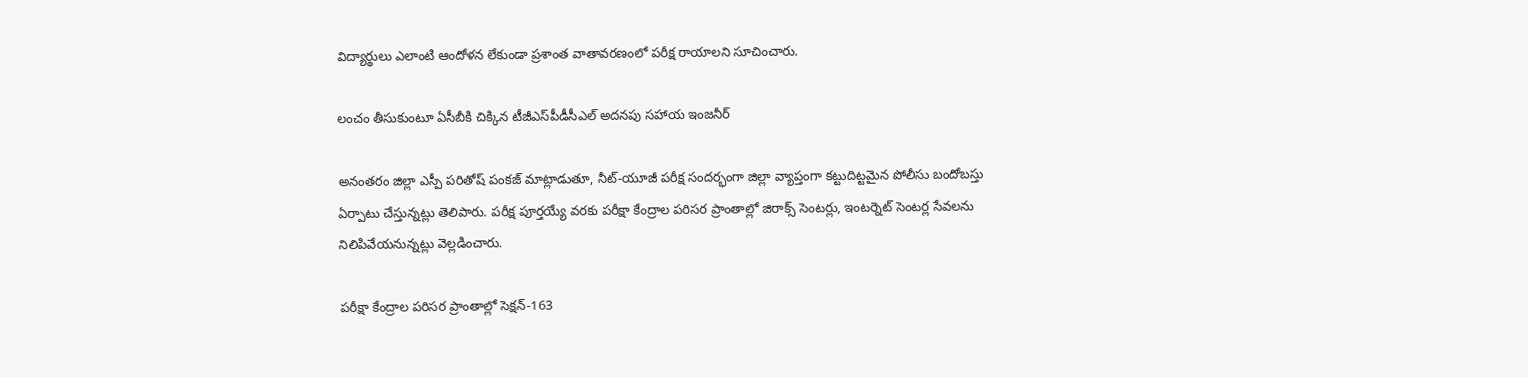విద్యార్థులు ఎలాంటి ఆందోళన లేకుండా ప్రశాంత వాతావరణంలో పరీక్ష రాయాలని సూచించారు.

లంచం తీసుకుంటూ ఏసీబీకి చిక్కిన టీజీఎస్‌పీడీసీఎల్ అదనపు సహాయ ఇంజనీర్

అనంతరం జిల్లా ఎస్పీ పరితోష్ పంకజ్ మాట్లాడుతూ, నీట్-యూజీ పరీక్ష సందర్భంగా జిల్లా వ్యాప్తంగా కట్టుదిట్టమైన పోలీసు బందోబస్తు ఏర్పాటు చేస్తున్నట్లు తెలిపారు. పరీక్ష పూర్తయ్యే వరకు పరీక్షా కేంద్రాల పరిసర ప్రాంతాల్లో జిరాక్స్ సెంటర్లు, ఇంటర్నెట్ సెంటర్ల సేవలను నిలిపివేయనున్నట్లు వెల్లడించారు.

పరీక్షా కేంద్రాల పరిసర ప్రాంతాల్లో సెక్షన్-163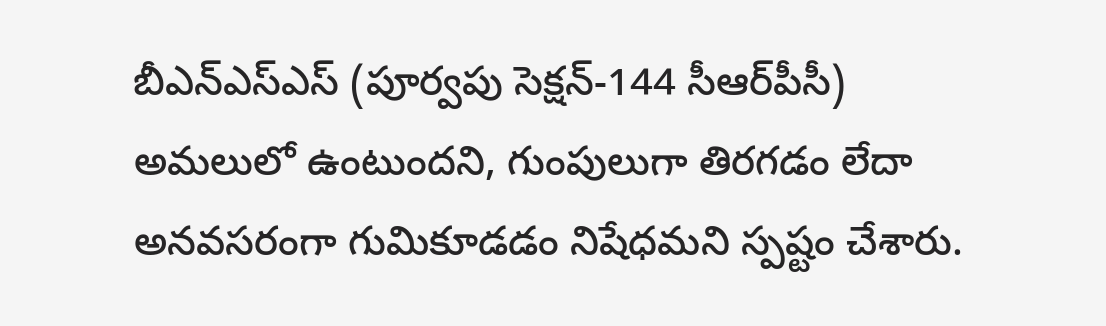బీఎన్‌ఎస్‌ఎస్ (పూర్వపు సెక్షన్-144 సీఆర్‌పీసీ) అమలులో ఉంటుందని, గుంపులుగా తిరగడం లేదా అనవసరంగా గుమికూడడం నిషేధమని స్పష్టం చేశారు.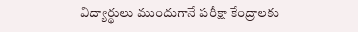విద్యార్థులు ముందుగానే పరీక్షా కేంద్రాలకు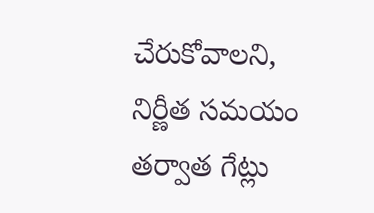చేరుకోవాలని, నిర్ణీత సమయం తర్వాత గేట్లు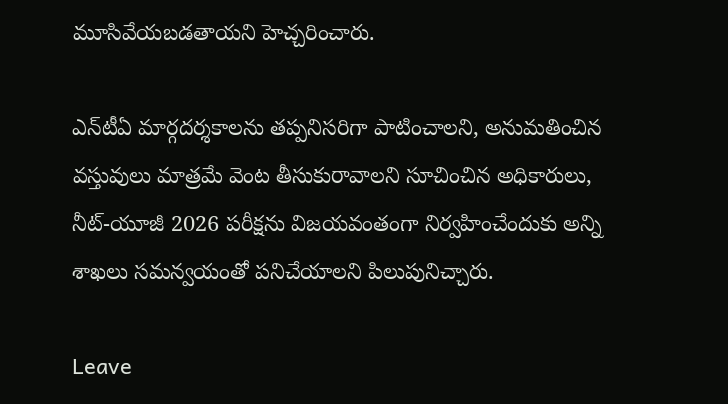మూసివేయబడతాయని హెచ్చరించారు.

ఎన్‌టీఏ మార్గదర్శకాలను తప్పనిసరిగా పాటించాలని, అనుమతించిన వస్తువులు మాత్రమే వెంట తీసుకురావాలని సూచించిన అధికారులు, నీట్-యూజీ 2026 పరీక్షను విజయవంతంగా నిర్వహించేందుకు అన్ని శాఖలు సమన్వయంతో పనిచేయాలని పిలుపునిచ్చారు.

Leave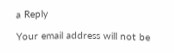a Reply

Your email address will not be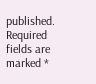published. Required fields are marked *